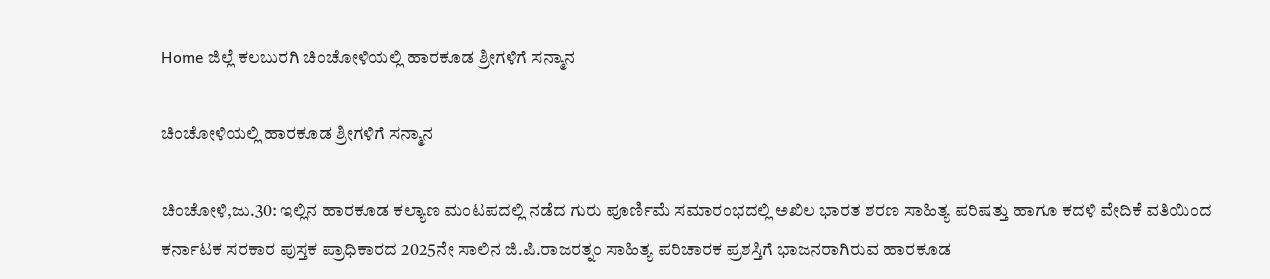Home ಜಿಲ್ಲೆ ಕಲಬುರಗಿ ಚಿಂಚೋಳಿಯಲ್ಲಿ ಹಾರಕೂಡ ಶ್ರೀಗಳಿಗೆ ಸನ್ಮಾನ

ಚಿಂಚೋಳಿಯಲ್ಲಿ ಹಾರಕೂಡ ಶ್ರೀಗಳಿಗೆ ಸನ್ಮಾನ

ಚಿಂಚೋಳಿ,ಜು.30: ಇಲ್ಲಿನ ಹಾರಕೂಡ ಕಲ್ಯಾಣ ಮಂಟಪದಲ್ಲಿ ನಡೆದ ಗುರು ಪೂರ್ಣಿಮೆ ಸಮಾರಂಭದಲ್ಲಿ ಅಖಿಲ ಭಾರತ ಶರಣ ಸಾಹಿತ್ಯ ಪರಿಷತ್ತು ಹಾಗೂ ಕದಳಿ ವೇದಿಕೆ ವತಿಯಿಂದ ಕರ್ನಾಟಕ ಸರಕಾರ ಪುಸ್ತಕ ಪ್ರಾಧಿಕಾರದ 2025ನೇ ಸಾಲಿನ ಜಿ.ಪಿ.ರಾಜರತ್ನಂ ಸಾಹಿತ್ಯ ಪರಿಚಾರಕ ಪ್ರಶಸ್ತಿಗೆ ಭಾಜನರಾಗಿರುವ ಹಾರಕೂಡ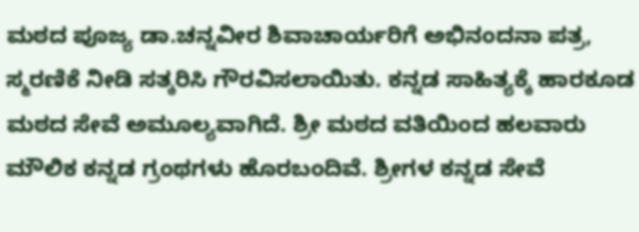ಮಠದ ಪೂಜ್ಯ ಡಾ.ಚನ್ನವೀರ ಶಿವಾಚಾರ್ಯರಿಗೆ ಅಭಿನಂದನಾ ಪತ್ರ, ಸ್ಮರಣಿಕೆ ನೀಡಿ ಸತ್ಕರಿಸಿ ಗೌರವಿಸಲಾಯಿತು. ಕನ್ನಡ ಸಾಹಿತ್ಯಕ್ಕೆ ಹಾರಕೂಡ ಮಠದ ಸೇವೆ ಅಮೂಲ್ಯವಾಗಿದೆ. ಶ್ರೀ ಮಠದ ವತಿಯಿಂದ ಹಲವಾರು ಮೌಲಿಕ ಕನ್ನಡ ಗ್ರಂಥಗಳು ಹೊರಬಂದಿವೆ. ಶ್ರೀಗಳ ಕನ್ನಡ ಸೇವೆ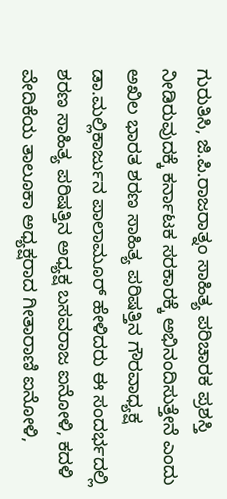ಗುರುತಿಸಿ, ಜಿ.ಪಿ.ರಾಜರಾತ್ನಂ ಸಾಹಿತ್ಯ ಪರಿಚಾರಕ ಪ್ರಶಸ್ತಿ ನೀಡಿರುವುದಕ್ಕೆ ಕರ್ನಾಟಕ ಸರಕಾರಕ್ಕೆ ಅಭಿನಂದಿಸುತ್ತೇನೆ ಎಂದು ಅಖಿಲ ಭಾರತ ಶರಣ ಸಾಹಿತ್ಯ ಪರಿಷತ್ತಿನ ಗೌರವಾಧ್ಯಕ್ಷ ಡಾ.ಮಲ್ಲಿಕಾರ್ಜುನ ಪಾಲಾಮೂರ್ ಹೇಳಿದರು ಈ ಸಂದರ್ಭದಲ್ಲಿ ಶರಣ ಸಾಹಿತ್ಯ ಪರಿಷತ್ತಿನ ಅಧ್ಯಕ್ಷ ಬಸವರಾಜ ಐನೋಳಿ, ಕದಳಿ ವೇದಿಕೆಯ ತಾಲೂಕಾ ಅಧ್ಯಕ್ಷರಾದ ಗೀತಾರಾಣಿ ಐನೋಳಿ,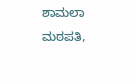ಶಾಮಲಾ ಮಠಪತಿ,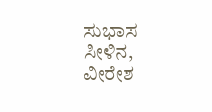ಸುಭಾಸ ಸೀಳಿನ, ವೀರೇಶ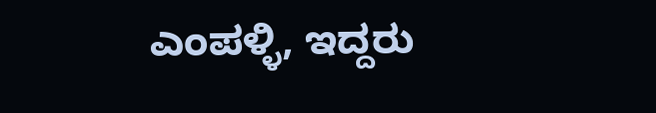ಎಂಪಳ್ಳಿ, ಇದ್ದರು